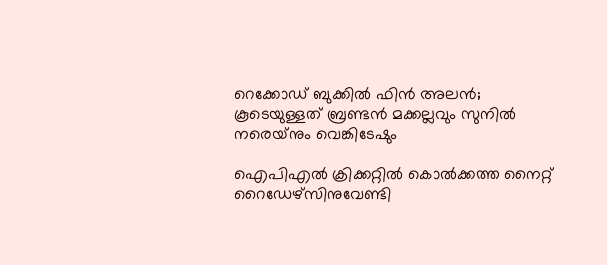റെക്കോഡ് ബുക്കില്‍ ഫിന്‍ അലന്‍; കൂടെയുള്ളത് ബ്രണ്ടന്‍ മക്കല്ലവും സുനില്‍ നരെയ്‌നും വെങ്കിടേഷും

ഐപിഎല്‍ ക്രിക്കറ്റില്‍ കൊല്‍ക്കത്ത നൈറ്റ് റൈഡേഴ്‌സിനുവേണ്ടി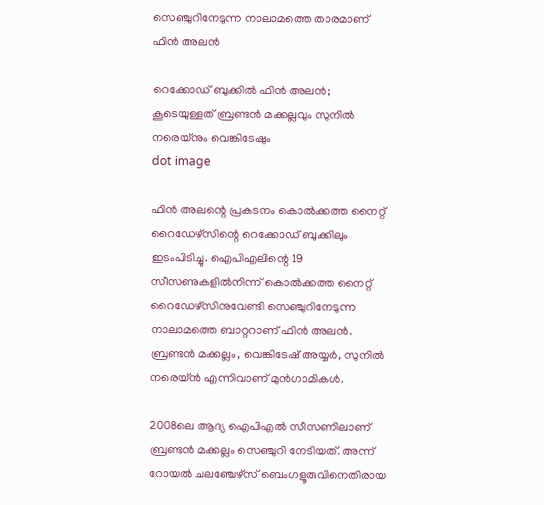സെഞ്ചുറിനേടുന്ന നാലാമത്തെ താരമാണ് ഫിന്‍ അലന്‍

റെക്കോഡ് ബുക്കില്‍ ഫിന്‍ അലന്‍; കൂടെയുള്ളത് ബ്രണ്ടന്‍ മക്കല്ലവും സുനില്‍ നരെയ്‌നും വെങ്കിടേഷും
dot image

ഫിന്‍ അലന്റെ പ്രകടനം കൊല്‍ക്കത്ത നൈറ്റ് റൈഡേഴ്‌സിന്റെ റെക്കോഡ് ബുക്കിലും ഇടംപിടിച്ചു. ഐപിഎലിന്റെ 19 സീസണുകളില്‍നിന്ന് കൊല്‍ക്കത്ത നൈറ്റ് റൈഡേഴ്‌സിനുവേണ്ടി സെഞ്ചുറിനേടുന്ന നാലാമത്തെ ബാറ്ററാണ് ഫിന്‍ അലന്‍. ബ്രണ്ടന്‍ മക്കല്ലം, വെങ്കിടേഷ് അയ്യര്‍, സുനില്‍ നരെയ്ന്‍ എന്നിവാണ് മുന്‍ഗാമികള്‍.

2008ലെ ആദ്യ ഐപിഎല്‍ സീസണിലാണ് ബ്രണ്ടന്‍ മക്കല്ലം സെഞ്ചുറി നേടിയത്. അന്ന് റോയല്‍ ചലഞ്ചേഴ്‌സ് ബെംഗളൂരുവിനെതിരായ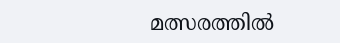മത്സരത്തില്‍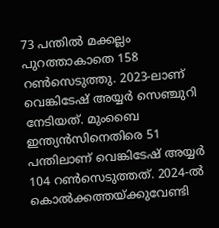73 പന്തില്‍ മക്കല്ലം പുറത്താകാതെ 158 റണ്‍സെടുത്തു. 2023-ലാണ് വെങ്കിടേഷ് അയ്യര്‍ സെഞ്ചുറി നേടിയത്. മുംബൈ ഇന്ത്യന്‍സിനെതിരെ 51 പന്തിലാണ് വെങ്കിടേഷ് അയ്യര്‍ 104 റണ്‍സെടുത്തത്. 2024-ല്‍ കൊല്‍ക്കത്തയ്ക്കുവേണ്ടി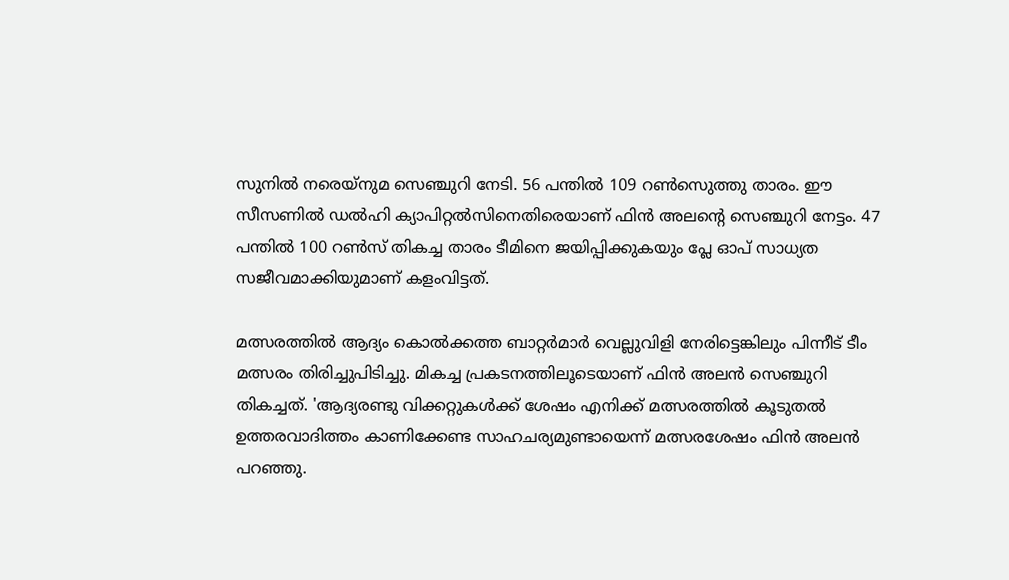സുനില്‍ നരെയ്‌നുമ സെഞ്ചുറി നേടി. 56 പന്തില്‍ 109 റണ്‍സെുത്തു താരം. ഈ സീസണില്‍ ഡല്‍ഹി ക്യാപിറ്റല്‍സിനെതിരെയാണ് ഫിന്‍ അലന്റെ സെഞ്ചുറി നേട്ടം. 47 പന്തില്‍ 100 റണ്‍സ് തികച്ച താരം ടീമിനെ ജയിപ്പിക്കുകയും പ്ലേ ഓപ് സാധ്യത സജീവമാക്കിയുമാണ് കളംവിട്ടത്.

മത്സരത്തില്‍ ആദ്യം കൊല്‍ക്കത്ത ബാറ്റര്‍മാര്‍ വെല്ലുവിളി നേരിട്ടെങ്കിലും പിന്നീട് ടീം മത്സരം തിരിച്ചുപിടിച്ചു. മികച്ച പ്രകടനത്തിലൂടെയാണ് ഫിന്‍ അലന്‍ സെഞ്ചുറി തികച്ചത്. 'ആദ്യരണ്ടു വിക്കറ്റുകള്‍ക്ക് ശേഷം എനിക്ക് മത്സരത്തില്‍ കൂടുതല്‍ ഉത്തരവാദിത്തം കാണിക്കേണ്ട സാഹചര്യമുണ്ടായെന്ന് മത്സരശേഷം ഫിന്‍ അലന്‍ പറഞ്ഞു.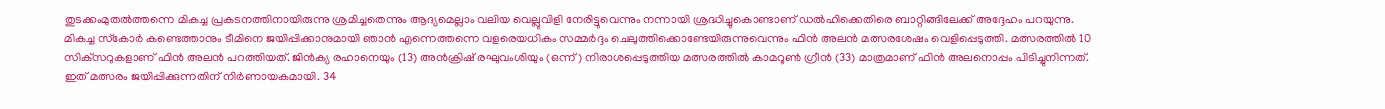തുടക്കംമുതല്‍ത്തന്നെ മികച്ച പ്രകടനത്തിനായിരുന്നു ശ്രമിച്ചതെന്നും ആദ്യമെല്ലാം വലിയ വെല്ലുവിളി നേരിട്ടുവെന്നും നന്നായി ശ്രദ്ധിച്ചുകൊണ്ടാണ് ഡല്‍ഹിക്കെതിരെ ബാറ്റിങ്ങിലേക്ക് അദ്ദേഹം പറയുന്നു. മികച്ച സ്‌കോര്‍ കണ്ടെത്താനും ടീമിനെ ജയിപ്പിക്കാനുമായി ഞാന്‍ എന്നെത്തന്നെ വളരെയധികം സമ്മര്‍ദ്ദം ചെലുത്തിക്കൊണ്ടേയിരുന്നുവെന്നും ഫിന്‍ അലന്‍ മത്സരശേഷം വെളിപ്പെടുത്തി. മത്സരത്തില്‍ 10 സിക്‌സറുകളാണ് ഫിന്‍ അലന്‍ പറത്തിയത്. ജിന്‍ക്യ രഹാനെയും (13) അന്‍ക്രിഷ് രഘുവംശിയും (ഒന്ന്) നിരാശപ്പെടുത്തിയ മത്സരത്തില്‍ കാമറൂണ്‍ ഗ്രീന്‍ (33) മാത്രമാണ് ഫിന്‍ അലനൊപ്പം പിടിച്ചുനിന്നത്. ഇത് മത്സരം ജയിപ്പിക്കുന്നതിന് നിര്‍ണായകമായി. 34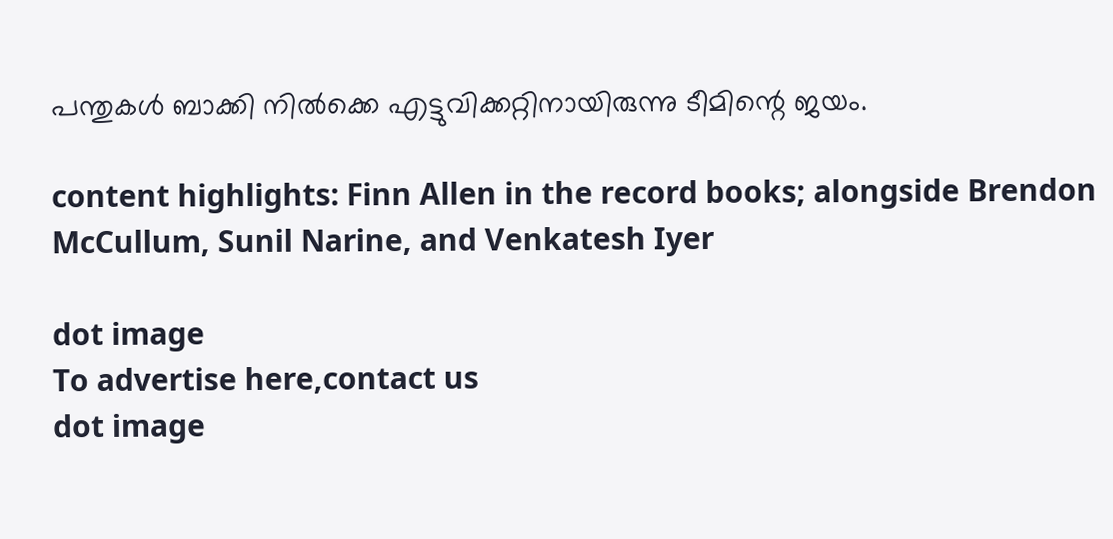പന്തുകള്‍ ബാക്കി നില്‍ക്കെ എട്ടുവിക്കറ്റിനായിരുന്നു ടീമിന്റെ ജയം.

content highlights: Finn Allen in the record books; alongside Brendon McCullum, Sunil Narine, and Venkatesh Iyer

dot image
To advertise here,contact us
dot image